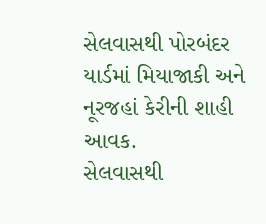સેલવાસથી પોરબંદર યાર્ડમાં મિયાજાકી અને નૂરજહાં કેરીની શાહી આવક.
સેલવાસથી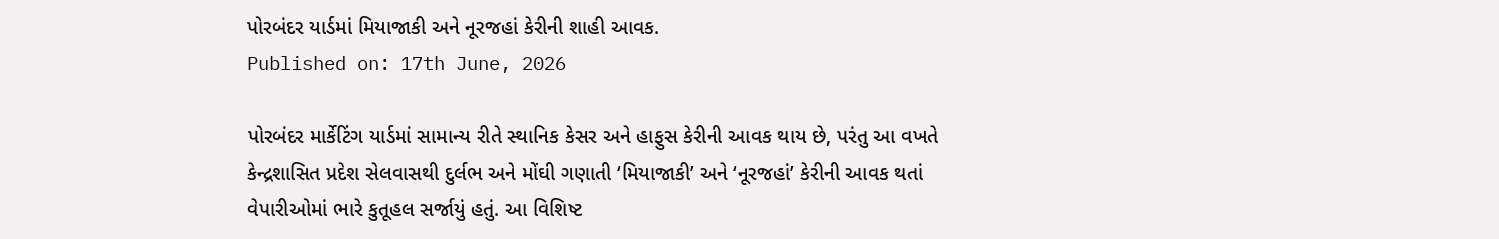પોરબંદર યાર્ડમાં મિયાજાકી અને નૂરજહાં કેરીની શાહી આવક.
Published on: 17th June, 2026

પોરબંદર માર્કેટિંગ યાર્ડમાં સામાન્ય રીતે સ્થાનિક કેસર અને હાફુસ કેરીની આવક થાય છે, પરંતુ આ વખતે કેન્દ્રશાસિત પ્રદેશ સેલવાસથી દુર્લભ અને મોંઘી ગણાતી ‘મિયાજાકી’ અને ‘નૂરજહાં’ કેરીની આવક થતાં વેપારીઓમાં ભારે કુતૂહલ સર્જાયું હતું. આ વિશિષ્ટ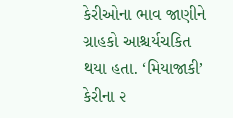કેરીઓના ભાવ જાણીને ગ્રાહકો આશ્ચર્યચકિત થયા હતા. ‘મિયાજાકી’ કેરીના ૨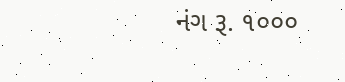નંગ રૂ. ૧૦૦૦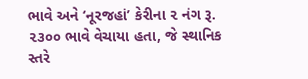ભાવે અને ‘નૂરજહાં’ કેરીના ૨ નંગ રૂ. ૨૩૦૦ ભાવે વેચાયા હતા, જે સ્થાનિક સ્તરે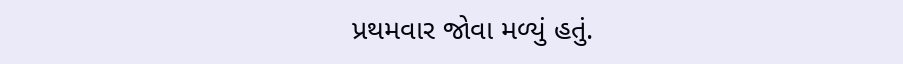પ્રથમવાર જોવા મળ્યું હતું.